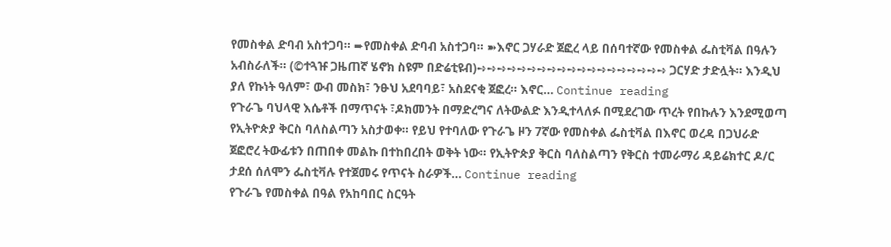የመስቀል ድባብ አስተጋባ። ➨የመስቀል ድባብ አስተጋባ። ➽እኖር ጋሃራድ ጀፎረ ላይ በሰባተኛው የመስቀል ፌስቲቫል በዓሉን አብስራለች። (©ተጓዡ ጋዜጠኛ ሄኖክ ስዩም በድሬቲዩብ)➺➺➺➺➺➺➺➺➺➺➺➺➺➺➺➺➺➺➺ ጋርሃድ ታድሏት። እንዲህ ያለ የኩነት ዓለም፣ ውብ መስክ፣ ንፁህ አደባባይ፣ አስደናቂ ጀፎረ። እኖር… Continue reading
የጉራጌ ባህላዊ እሴቶች በማጥናት ፣ዶክመንት በማድረግና ለትውልድ እንዲተላለፉ በሚደረገው ጥረት የበኩሉን እንደሚወጣ የኢትዮጵያ ቅርስ ባለስልጣን አስታወቀ። የይህ የተባለው የጉራጌ ዞን 7ኛው የመስቀል ፌስቲቫል በእኖር ወረዳ በጋህራድ ጀፎሮረ ትውፊቱን በጠበቀ መልኩ በተከበረበት ወቅት ነው። የኢትዮጵያ ቅርስ ባለስልጣን የቅርስ ተመራማሪ ዳይሬክተር ዶ/ር ታደሰ ሰለሞን ፌስቲቫሉ የተጀመሩ የጥናት ስራዎች… Continue reading
የጉራጌ የመስቀል በዓል የአከባበር ስርዓት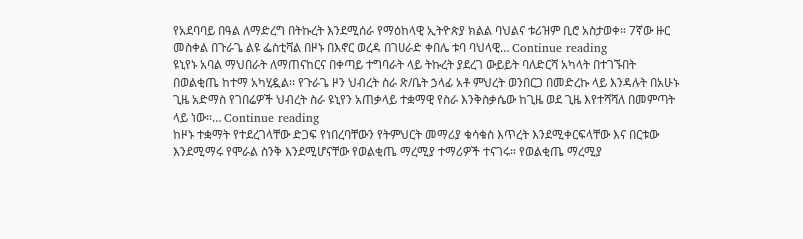የአደባባይ በዓል ለማድረግ በትኩረት እንደሚሰራ የማዕከላዊ ኢትዮጵያ ክልል ባህልና ቱሪዝም ቢሮ አስታወቀ። 7ኛው ዙር መስቀል በጉራጌ ልዩ ፌስቲቫል በዞኑ በእኖር ወረዳ በገሀራድ ቀበሌ ቱባ ባህላዊ… Continue reading
ዩኒየኑ አባል ማህበራት ለማጠናከርና በቀጣይ ተግባራት ላይ ትኩረት ያደረገ ውይይት ባለድርሻ አካላት በተገኙበት በወልቂጤ ከተማ አካሂዷል፡፡ የጉራጌ ዞን ህብረት ስራ ጽ/ቤት ኃላፊ አቶ ምህረት ወንበርጋ በመድረኩ ላይ እንዳሉት በአሁኑ ጊዜ አድማስ የገበሬዎች ህብረት ስራ ዩኒየን አጠቃላይ ተቋማዊ የስራ እንቅስቃሴው ከጊዜ ወደ ጊዜ እየተሻሻለ በመምጣት ላይ ነው፡፡… Continue reading
ከዞኑ ተቋማት የተደረገላቸው ድጋፍ የነበረባቸውን የትምህርት መማሪያ ቁሳቁስ እጥረት እንደሚቀርፍላቸው እና በርቱው እንደሚማሩ የሞራል ስንቅ እንደሚሆናቸው የወልቂጤ ማረሚያ ተማሪዎች ተናገሩ። የወልቂጤ ማረሚያ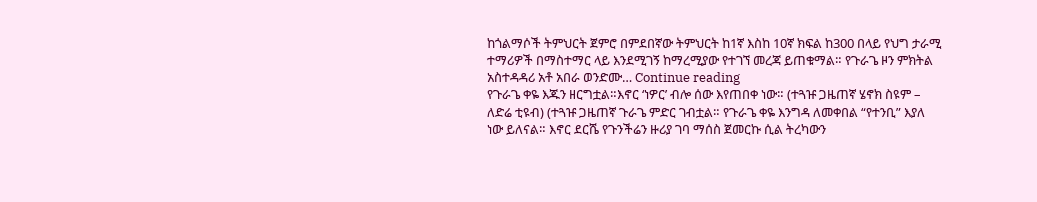ከጎልማሶች ትምህርት ጀምሮ በምደበኛው ትምህርት ከ1ኛ እስከ 10ኛ ክፍል ከ300 በላይ የህግ ታራሚ ተማሪዎች በማስተማር ላይ እንደሚገኝ ከማረሚያው የተገኘ መረጃ ይጠቁማል። የጉራጌ ዞን ምክትል አስተዳዳሪ አቶ አበራ ወንድሙ… Continue reading
የጉራጌ ቀዬ እጁን ዘርግቷል።እኖር ‘ነዎር’ ብሎ ሰው እየጠበቀ ነው። (ተጓዡ ጋዜጠኛ ሄኖክ ስዩም – ለድሬ ቲዩብ) (ተጓዡ ጋዜጠኛ ጉራጌ ምድር ገብቷል። የጉራጌ ቀዬ እንግዳ ለመቀበል “የተንቢ” እያለ ነው ይለናል። እኖር ደርሼ የጉንችሬን ዙሪያ ገባ ማሰስ ጀመርኩ ሲል ትረካውን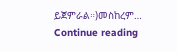ይጀምራል።)መስከረም… Continue reading